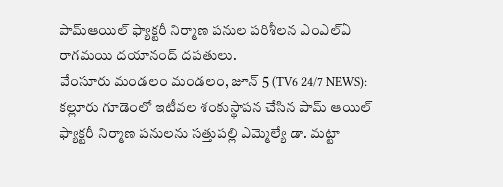పామ్ఆయిల్ ఫ్యాక్టరీ నిర్మాణ పనుల పరిశీలన ఎంఎల్ఏ రాగమయి దయానంద్ దపతులు.
వేంసూరు మండలం మండలం, జూన్ 5 (TV6 24/7 NEWS): కల్లూరు గూడెంలో ఇటీవల శంకుస్థాపన చేసిన పామ్ ఆయిల్ ఫ్యాక్టరీ నిర్మాణ పనులను సత్తుపల్లి ఎమ్మెల్యే డా. మట్టా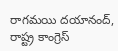రాగమయి దయానంద్, రాష్ట్ర కాంగ్రెస్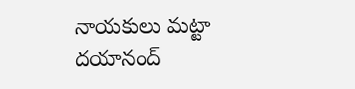నాయకులు మట్టా దయానంద్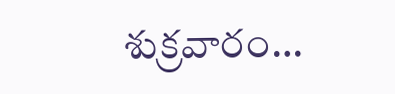శుక్రవారం…